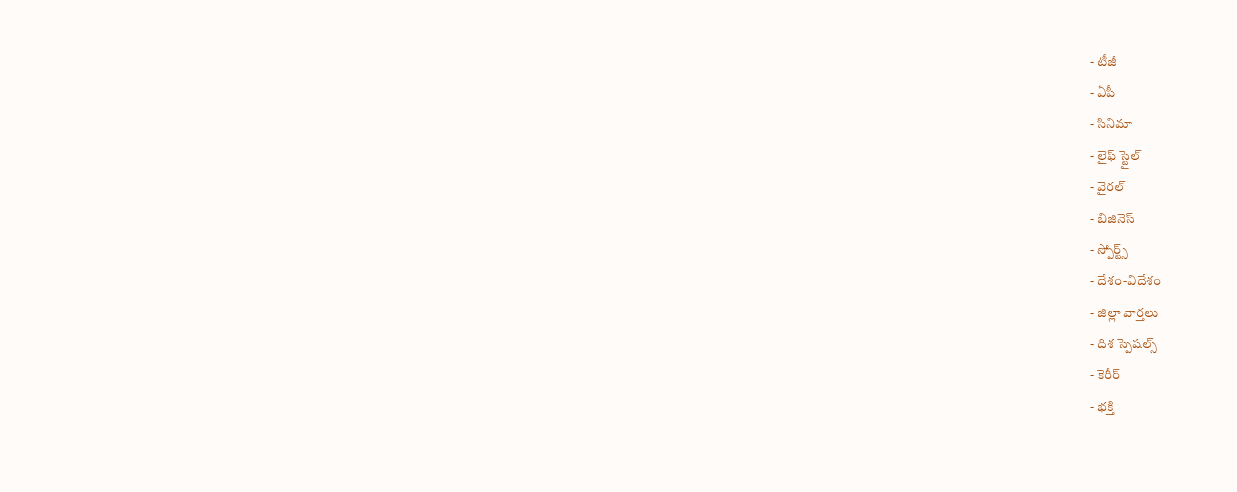- టీజీ
- ఏపీ
- సినిమా
- లైఫ్ స్టైల్
- వైరల్
- బిజినెస్
- స్పోర్ట్స్
- దేశం-విదేశం
- జిల్లా వార్తలు
- దిశ స్పెషల్స్
- కెరీర్
- భక్తి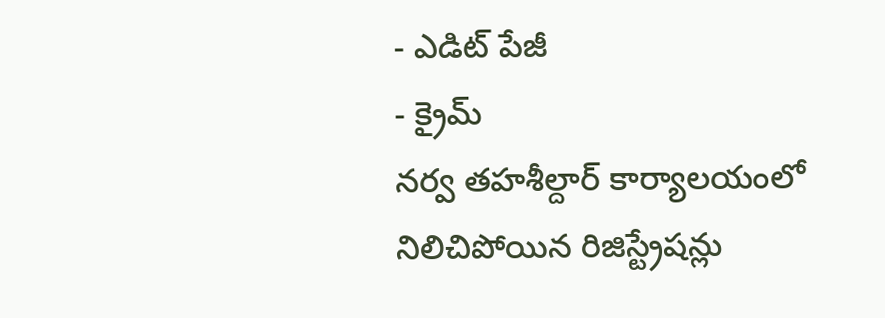- ఎడిట్ పేజీ
- క్రైమ్
నర్వ తహశీల్దార్ కార్యాలయంలో నిలిచిపోయిన రిజిస్ట్రేషన్లు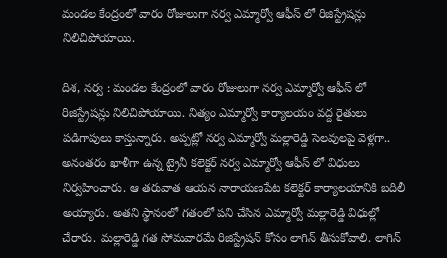మండల కేంద్రంలో వారం రోజులుగా నర్వ ఎమ్మార్వో ఆఫీస్ లో రిజిస్ట్రేషన్లు నిలిచిపోయాయి.

దిశ, నర్వ : మండల కేంద్రంలో వారం రోజులుగా నర్వ ఎమ్మార్వో ఆఫీస్ లో రిజిస్ట్రేషన్లు నిలిచిపోయాయి. నిత్యం ఎమ్మార్వో కార్యాలయం వద్ద రైతులు పడిగాపులు కాస్తున్నారు. అప్పట్లో నర్వ ఎమ్మార్వో మల్లారెడ్డి సెలవులపై వెళ్లగా.. అనంతరం ఖాళీగా ఉన్న ట్రైనీ కలెక్టర్ నర్వ ఎమ్మార్వో ఆఫీస్ లో విధులు నిర్వహించారు. ఆ తరువాత ఆయన నారాయణపేట కలెక్టర్ కార్యాలయానికి బదిలీ అయ్యారు. అతని స్థానంలో గతంలో పని చేసిన ఎమ్మార్వో మల్లారెడ్డి విధుల్లో చేరారు. మల్లారెడ్డి గత సోమవారమే రిజిస్ట్రేషన్ కోసం లాగిన్ తీసుకోవాలి. లాగిన్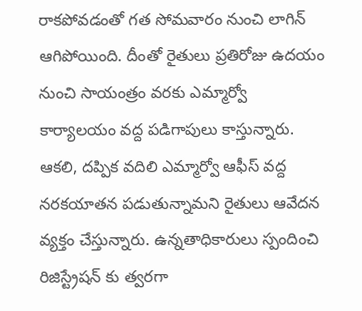రాకపోవడంతో గత సోమవారం నుంచి లాగిన్ ఆగిపోయింది. దీంతో రైతులు ప్రతిరోజు ఉదయం నుంచి సాయంత్రం వరకు ఎమ్మార్వో కార్యాలయం వద్ద పడిగాపులు కాస్తున్నారు. ఆకలి, దప్పిక వదిలి ఎమ్మార్వో ఆఫీస్ వద్ద నరకయాతన పడుతున్నామని రైతులు ఆవేదన వ్యక్తం చేస్తున్నారు. ఉన్నతాధికారులు స్పందించి రిజిస్ట్రేషన్ కు త్వరగా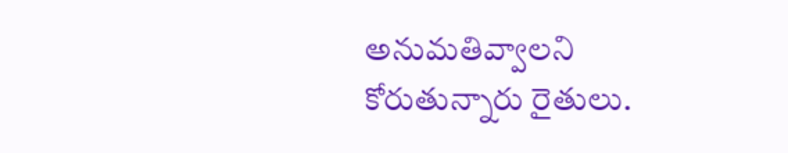అనుమతివ్వాలని కోరుతున్నారు రైతులు.